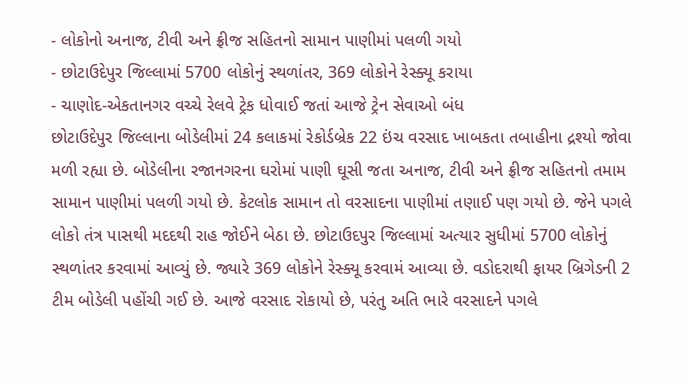- લોકોનો અનાજ, ટીવી અને ફ્રીજ સહિતનો સામાન પાણીમાં પલળી ગયો
- છોટાઉદેપુર જિલ્લામાં 5700 લોકોનું સ્થળાંતર, 369 લોકોને રેસ્ક્યૂ કરાયા
- ચાણોદ-એકતાનગર વચ્ચે રેલવે ટ્રેક ધોવાઈ જતાં આજે ટ્રેન સેવાઓ બંધ
છોટાઉદેપુર જિલ્લાના બોડેલીમાં 24 કલાકમાં રેકોર્ડબ્રેક 22 ઇંચ વરસાદ ખાબકતા તબાહીના દ્રશ્યો જોવા મળી રહ્યા છે. બોડેલીના રજાનગરના ઘરોમાં પાણી ઘૂસી જતા અનાજ, ટીવી અને ફ્રીજ સહિતનો તમામ સામાન પાણીમાં પલળી ગયો છે. કેટલોક સામાન તો વરસાદના પાણીમાં તણાઈ પણ ગયો છે. જેને પગલે લોકો તંત્ર પાસથી મદદથી રાહ જોઈને બેઠા છે. છોટાઉદપુર જિલ્લામાં અત્યાર સુધીમાં 5700 લોકોનું સ્થળાંતર કરવામાં આવ્યું છે. જ્યારે 369 લોકોને રેસ્ક્યૂ કરવામં આવ્યા છે. વડોદરાથી ફાયર બ્રિગેડની 2 ટીમ બોડેલી પહોંચી ગઈ છે. આજે વરસાદ રોકાયો છે, પરંતુ અતિ ભારે વરસાદને પગલે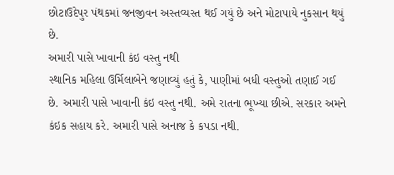છોટાઉદેપુર પંથકમાં જનજીવન અસ્તવ્યસ્ત થઈ ગયું છે અને મોટાપાયે નુકસાન થયું છે.
અમારી પાસે ખાવાની કંઇ વસ્તુ નથી
સ્થાનિક મહિલા ઉર્મિલાબેને જણાવ્યું હતું કે, પાણીમાં બધી વસ્તુઓ તણાઈ ગઈ છે. અમારી પાસે ખાવાની કંઇ વસ્તુ નથી. અમે રાતના ભૂખ્યા છીએ. સરકાર અમને કંઇક સહાય કરે. અમારી પાસે અનાજ કે કપડા નથી.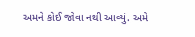અમને કોઈ જોવા નથી આવ્યું. અમે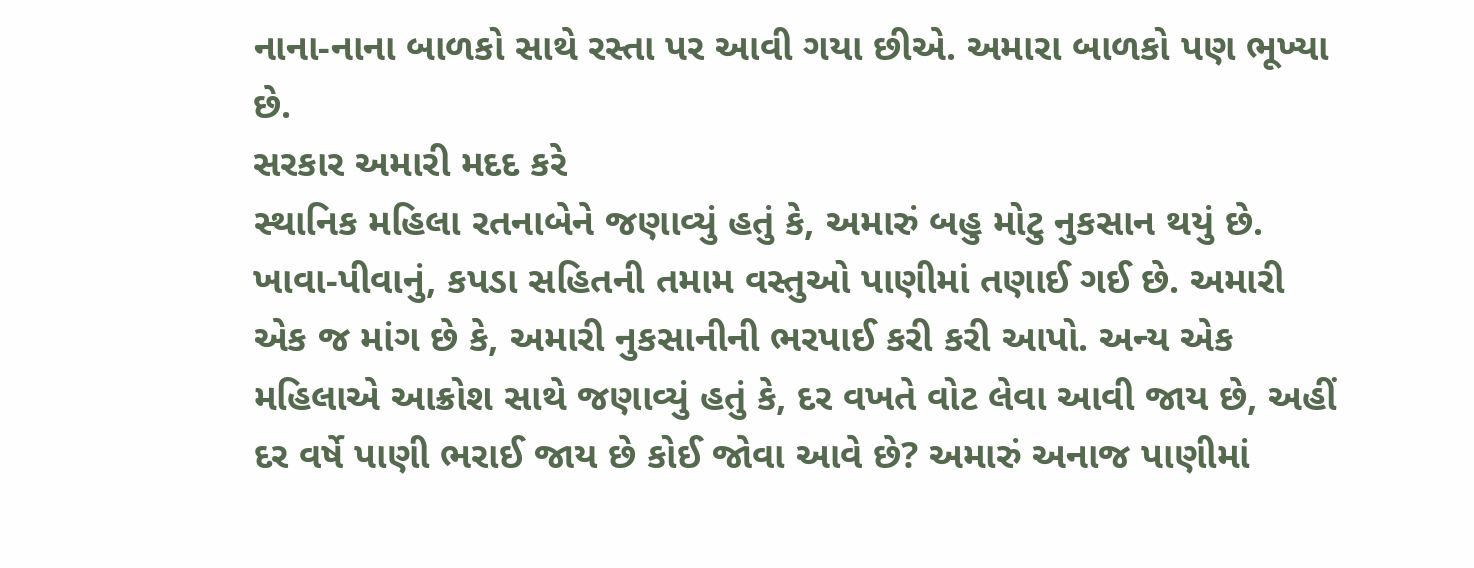નાના-નાના બાળકો સાથે રસ્તા પર આવી ગયા છીએ. અમારા બાળકો પણ ભૂખ્યા છે.
સરકાર અમારી મદદ કરે
સ્થાનિક મહિલા રતનાબેને જણાવ્યું હતું કે, અમારું બહુ મોટુ નુકસાન થયું છે. ખાવા-પીવાનું, કપડા સહિતની તમામ વસ્તુઓ પાણીમાં તણાઈ ગઈ છે. અમારી એક જ માંગ છે કે, અમારી નુકસાનીની ભરપાઈ કરી કરી આપો. અન્ય એક મહિલાએ આક્રોશ સાથે જણાવ્યું હતું કે, દર વખતે વોટ લેવા આવી જાય છે, અહીં દર વર્ષે પાણી ભરાઈ જાય છે કોઈ જોવા આવે છે? અમારું અનાજ પાણીમાં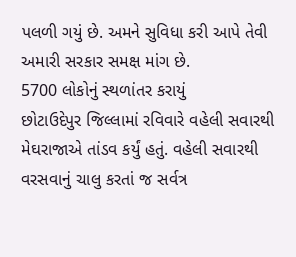પલળી ગયું છે. અમને સુવિધા કરી આપે તેવી અમારી સરકાર સમક્ષ માંગ છે.
5700 લોકોનું સ્થળાંતર કરાયું
છોટાઉદેપુર જિલ્લામાં રવિવારે વહેલી સવારથી મેઘરાજાએ તાંડવ કર્યું હતું. વહેલી સવારથી વરસવાનું ચાલુ કરતાં જ સર્વત્ર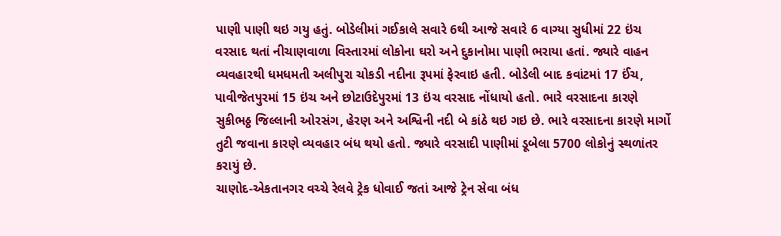પાણી પાણી થઇ ગયુ હતું. બોડેલીમાં ગઈકાલે સવારે 6થી આજે સવારે 6 વાગ્યા સુધીમાં 22 ઇંચ વરસાદ થતાં નીચાણવાળા વિસ્તારમાં લોકોના ઘરો અને દુકાનોમા પાણી ભરાયા હતાં. જ્યારે વાહન વ્યવહારથી ધમધમતી અલીપુરા ચોકડી નદીના રૂપમાં ફેરવાઇ હતી. બોડેલી બાદ કવાંટમાં 17 ઈંચ, પાવીજેતપુરમાં 15 ઇંચ અને છોટાઉદેપુરમાં 13 ઇંચ વરસાદ નોંધાયો હતો. ભારે વરસાદના કારણે સુકીભઠ્ઠ જિલ્લાની ઓરસંગ, હેરણ અને અશ્વિની નદી બે કાંઠે થઇ ગઇ છે. ભારે વરસાદના કારણે માર્ગો તુટી જવાના કારણે વ્યવહાર બંધ થયો હતો. જ્યારે વરસાદી પાણીમાં ડૂબેલા 5700 લોકોનું સ્થળાંતર કરાયું છે.
ચાણોદ-એકતાનગર વચ્ચે રેલવે ટ્રેક ધોવાઈ જતાં આજે ટ્રેન સેવા બંધ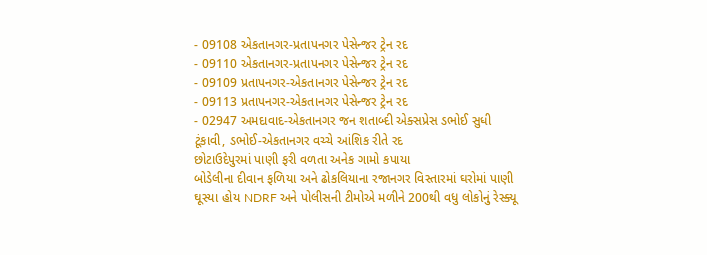- 09108 એકતાનગર-પ્રતાપનગર પેસેન્જર ટ્રેન રદ
- 09110 એકતાનગર-પ્રતાપનગર પેસેન્જર ટ્રેન રદ
- 09109 પ્રતાપનગર-એકતાનગર પેસેન્જર ટ્રેન રદ
- 09113 પ્રતાપનગર-એકતાનગર પેસેન્જર ટ્રેન રદ
- 02947 અમદાવાદ-એકતાનગર જન શતાબ્દી એક્સપ્રેસ ડભોઈ સુધી ટૂંકાવી, ડભોઈ-એકતાનગર વચ્ચે આંશિક રીતે રદ
છોટાઉદેપુરમાં પાણી ફરી વળતા અનેક ગામો કપાયા
બોડેલીના દીવાન ફળિયા અને ઢોકલિયાના રજાનગર વિસ્તારમાં ઘરોમાં પાણી ઘૂસ્યા હોય NDRF અને પોલીસની ટીમોએ મળીને 200થી વધુ લોકોનું રેસ્ક્યૂ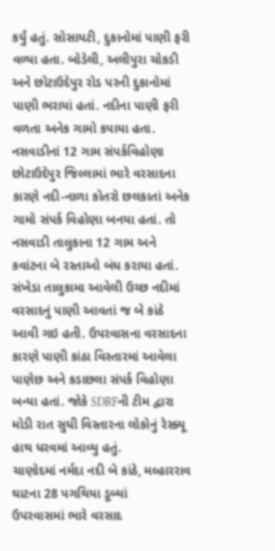કર્યું હતું. સોસાયટી, દુકાનોમાં પાણી ફરી વળ્યા હતા. બોડેલી, અલીપુરા ચોકડી અને છોટાઉદેપુર રોડ પરની દુકાનોમાં પાણી ભરાયાં હતાં. નદીના પાણી ફરી વળતા અનેક ગામો કપાયા હતા.
નસવાડીનાં 12 ગામ સંપર્કવિહોણા
છોટાઉદેપુર જિલ્લામાં ભારે વરસાદના કારણે નદી-નાળા કોતરો છલકાતાં અનેક ગામો સંપર્ક વિહોણા બનયા હતાં. તો નસવાડી તાલુકાના 12 ગામ અને કવાંટના બે રસ્તાઓ બંધ કરાયા હતાં. સંખેડા તાલુકામા આવેલી ઉચ્છ નદીમાં વરસાદનું પાણી આવતાં જ બે કાંઠે આવી ગઇ હતી. ઉપરવાસના વરસાદના કારણે પાણી કાંઠા વિસ્તારમાં આવેલા પાણેછ અને કડાછલા સંપર્ક વિહોણા બન્યા હતાં. જોકે SDRFની ટીમ દ્વારા મોડી રાત સુધી વિસ્તારના લોકોનું રેસ્ક્યૂ હાથ ધરવમાં આવ્યુ હતું.
ચાણોદમાં નર્મદા નદી બે કાંઠે, મલ્હારરાવ ઘાટના 28 પગથિયા ડૂબ્યાં
ઉપરવાસમાં ભારે વરસાદ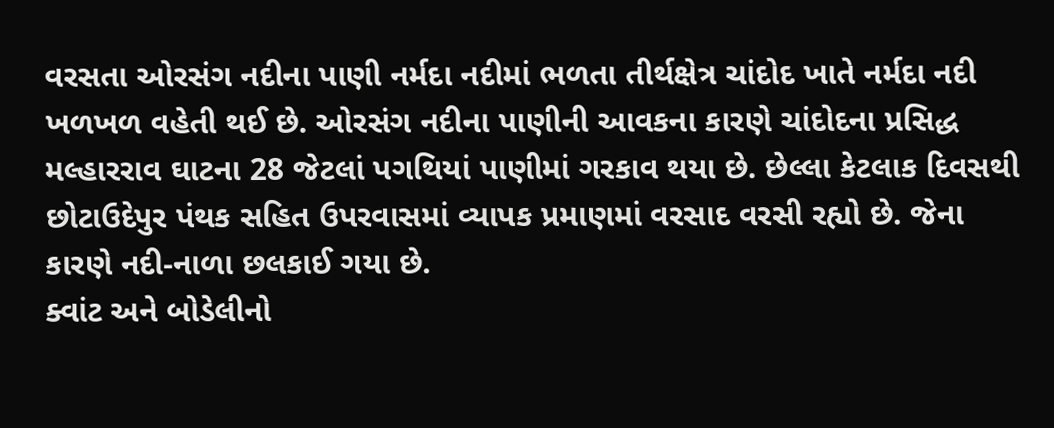વરસતા ઓરસંગ નદીના પાણી નર્મદા નદીમાં ભળતા તીર્થક્ષેત્ર ચાંદોદ ખાતે નર્મદા નદી ખળખળ વહેતી થઈ છે. ઓરસંગ નદીના પાણીની આવકના કારણે ચાંદોદના પ્રસિદ્ધ મલ્હારરાવ ઘાટના 28 જેટલાં પગથિયાં પાણીમાં ગરકાવ થયા છે. છેલ્લા કેટલાક દિવસથી છોટાઉદેપુર પંથક સહિત ઉપરવાસમાં વ્યાપક પ્રમાણમાં વરસાદ વરસી રહ્યો છે. જેના કારણે નદી-નાળા છલકાઈ ગયા છે.
ક્વાંટ અને બોડેલીનો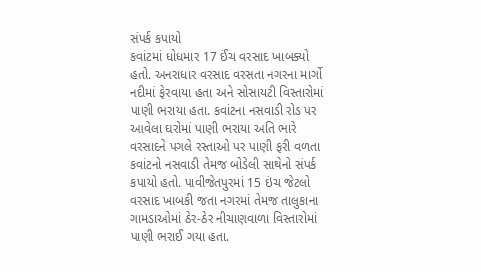સંપર્ક કપાયો
કવાંટમાં ધોધમાર 17 ઈંચ વરસાદ ખાબક્યો હતો. અનરાધાર વરસાદ વરસતા નગરના માર્ગો નદીમાં ફેરવાયા હતા અને સોસાયટી વિસ્તારોમાં પાણી ભરાયા હતા. કવાંટના નસવાડી રોડ પર આવેલા ઘરોમાં પાણી ભરાયા અતિ ભારે વરસાદને પગલે રસ્તાઓ પર પાણી ફરી વળતા કવાંટનો નસવાડી તેમજ બોડેલી સાથેનો સંપર્ક કપાયો હતો. પાવીજેતપુરમાં 15 ઇંચ જેટલો વરસાદ ખાબકી જતા નગરમાં તેમજ તાલુકાના ગામડાઓમાં ઠેર-ઠેર નીચાણવાળા વિસ્તારોમાં પાણી ભરાઈ ગયા હતા.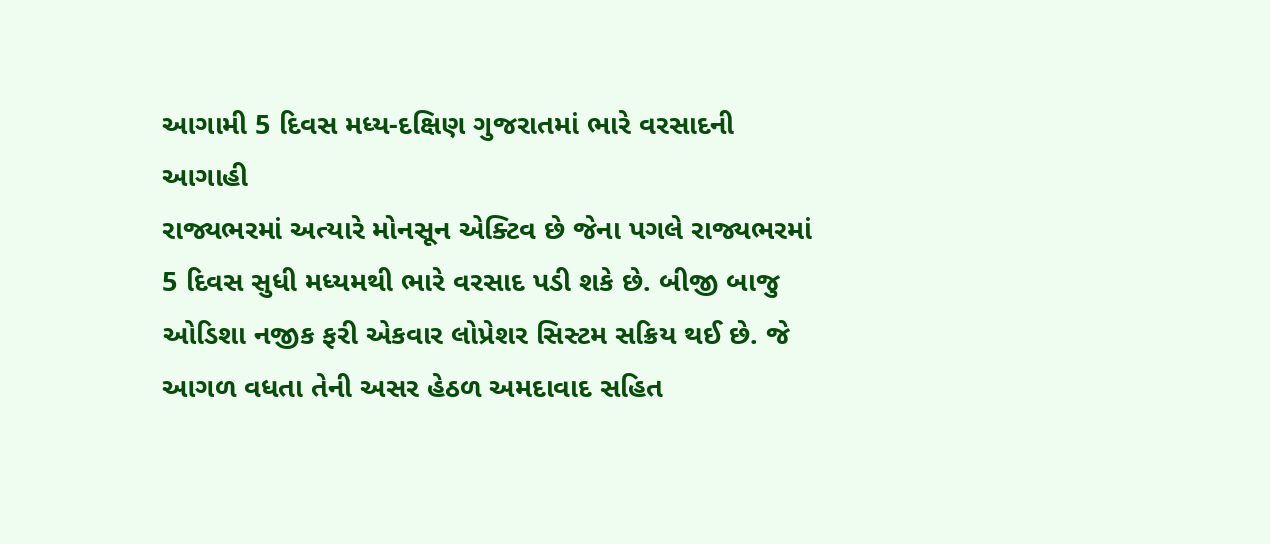આગામી 5 દિવસ મધ્ય-દક્ષિણ ગુજરાતમાં ભારે વરસાદની આગાહી
રાજ્યભરમાં અત્યારે મોનસૂન એક્ટિવ છે જેના પગલે રાજ્યભરમાં 5 દિવસ સુધી મધ્યમથી ભારે વરસાદ પડી શકે છે. બીજી બાજુ ઓડિશા નજીક ફરી એકવાર લોપ્રેશર સિસ્ટમ સક્રિય થઈ છે. જે આગળ વધતા તેની અસર હેઠળ અમદાવાદ સહિત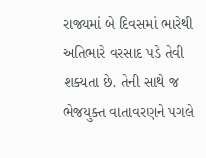રાજ્યમાં બે દિવસમાં ભારેથી અતિભારે વરસાદ પડે તેવી શક્યતા છે. તેની સાથે જ ભેજયુક્ત વાતાવરણને પગલે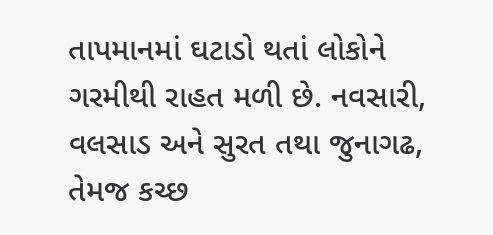તાપમાનમાં ઘટાડો થતાં લોકોને ગરમીથી રાહત મળી છે. નવસારી, વલસાડ અને સુરત તથા જુનાગઢ, તેમજ કચ્છ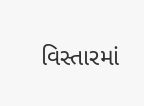વિસ્તારમાં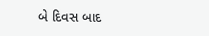બે દિવસ બાદ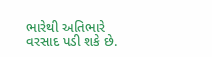ભારેથી અતિભારે વરસાદ પડી શકે છે.